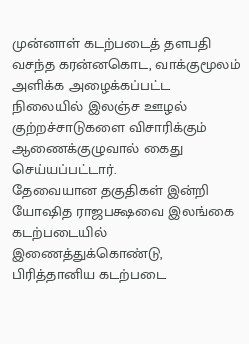முன்னாள் கடற்படைத் தளபதி வசந்த கரன்னகொட, வாக்குமூலம் அளிக்க அழைக்கப்பட்ட நிலையில் இலஞ்ச ஊழல் குற்றச்சாடுகளை விசாரிக்கும் ஆணைக்குழுவால் கைது செய்யப்பட்டார்.
தேவையான தகுதிகள் இன்றி யோஷித ராஜபக்ஷவை இலங்கை கடற்படையில் இணைத்துக்கொண்டு, பிரித்தானிய கடற்படை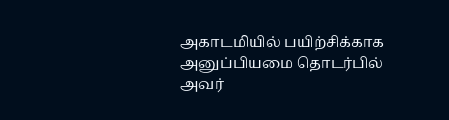அகாடமியில் பயிற்சிக்காக அனுப்பியமை தொடர்பில் அவர்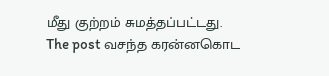மீது குற்றம் சுமத்தப்பட்டது.
The post வசந்த கரன்னகொட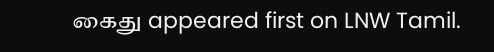கைது appeared first on LNW Tamil.